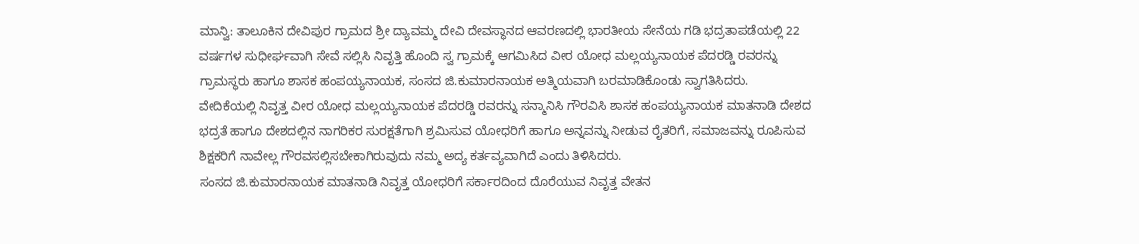ಮಾನ್ವಿ: ತಾಲೂಕಿನ ದೇವಿಪುರ ಗ್ರಾಮದ ಶ್ರೀ ದ್ಯಾವಮ್ಮ ದೇವಿ ದೇವಸ್ಥಾನದ ಆವರಣದಲ್ಲಿ ಭಾರತೀಯ ಸೇನೆಯ ಗಡಿ ಭದ್ರತಾಪಡೆಯಲ್ಲಿ 22 ವರ್ಷಗಳ ಸುಧೀರ್ಘವಾಗಿ ಸೇವೆ ಸಲ್ಲಿಸಿ ನಿವೃತ್ತಿ ಹೊಂದಿ ಸ್ವ ಗ್ರಾಮಕ್ಕೆ ಆಗಮಿಸಿದ ವೀರ ಯೋಧ ಮಲ್ಲಯ್ಯನಾಯಕ ಪೆದರಡ್ಡಿ ರವರನ್ನು ಗ್ರಾಮಸ್ಥರು ಹಾಗೂ ಶಾಸಕ ಹಂಪಯ್ಯನಾಯಕ, ಸಂಸದ ಜಿ.ಕುಮಾರನಾಯಕ ಅತ್ಮಿಯವಾಗಿ ಬರಮಾಡಿಕೊಂಡು ಸ್ವಾಗತಿಸಿದರು.
ವೇದಿಕೆಯಲ್ಲಿ ನಿವೃತ್ತ ವೀರ ಯೋಧ ಮಲ್ಲಯ್ಯನಾಯಕ ಪೆದರಡ್ಡಿ ರವರನ್ನು ಸನ್ಮಾನಿಸಿ ಗೌರವಿಸಿ ಶಾಸಕ ಹಂಪಯ್ಯನಾಯಕ ಮಾತನಾಡಿ ದೇಶದ ಭದ್ರತೆ ಹಾಗೂ ದೇಶದಲ್ಲಿನ ನಾಗರಿಕರ ಸುರಕ್ಷತೆಗಾಗಿ ಶ್ರಮಿಸುವ ಯೋಧರಿಗೆ ಹಾಗೂ ಅನ್ನವನ್ನು ನೀಡುವ ರೈತರಿಗೆ, ಸಮಾಜವನ್ನು ರೂಪಿಸುವ ಶಿಕ್ಷಕರಿಗೆ ನಾವೇಲ್ಲ ಗೌರವಸಲ್ಲಿಸಬೇಕಾಗಿರುವುದು ನಮ್ಮ ಅದ್ಯ ಕರ್ತವ್ಯವಾಗಿದೆ ಎಂದು ತಿಳಿಸಿದರು.
ಸಂಸದ ಜಿ.ಕುಮಾರನಾಯಕ ಮಾತನಾಡಿ ನಿವೃತ್ತ ಯೋಧರಿಗೆ ಸರ್ಕಾರದಿಂದ ದೊರೆಯುವ ನಿವೃತ್ತ ವೇತನ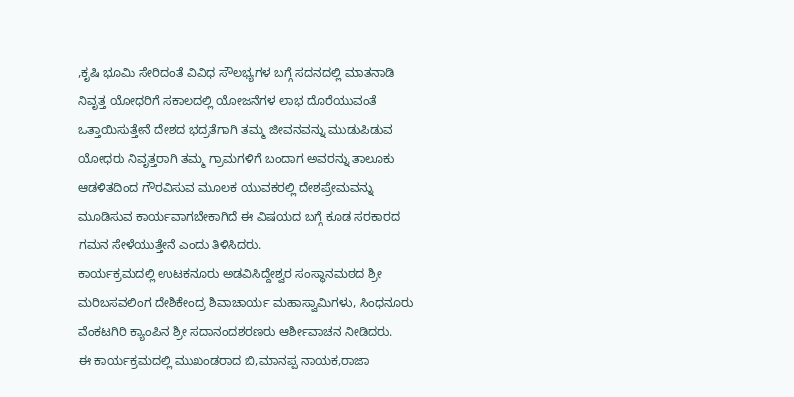,ಕೃಷಿ ಭೂಮಿ ಸೇರಿದಂತೆ ವಿವಿಧ ಸೌಲಭ್ಯಗಳ ಬಗ್ಗೆ ಸದನದಲ್ಲಿ ಮಾತನಾಡಿ ನಿವೃತ್ತ ಯೋಧರಿಗೆ ಸಕಾಲದಲ್ಲಿ ಯೋಜನೆಗಳ ಲಾಭ ದೊರೆಯುವಂತೆ ಒತ್ತಾಯಿಸುತ್ತೇನೆ ದೇಶದ ಭದ್ರತೆಗಾಗಿ ತಮ್ಮ ಜೀವನವನ್ನು ಮುಡುಪಿಡುವ ಯೋಧರು ನಿವೃತ್ತರಾಗಿ ತಮ್ಮ ಗ್ರಾಮಗಳಿಗೆ ಬಂದಾಗ ಅವರನ್ನು ತಾಲೂಕು ಆಡಳಿತದಿಂದ ಗೌರವಿಸುವ ಮೂಲಕ ಯುವಕರಲ್ಲಿ ದೇಶಪ್ರೇಮವನ್ನು ಮೂಡಿಸುವ ಕಾರ್ಯವಾಗಬೇಕಾಗಿದೆ ಈ ವಿಷಯದ ಬಗ್ಗೆ ಕೂಡ ಸರಕಾರದ ಗಮನ ಸೇಳೆಯುತ್ತೇನೆ ಎಂದು ತಿಳಿಸಿದರು.
ಕಾರ್ಯಕ್ರಮದಲ್ಲಿ ಉಟಕನೂರು ಅಡವಿಸಿದ್ದೇಶ್ವರ ಸಂಸ್ಥಾನಮಠದ ಶ್ರೀ ಮರಿಬಸವಲಿಂಗ ದೇಶಿಕೇಂದ್ರ ಶಿವಾಚಾರ್ಯ ಮಹಾಸ್ವಾಮಿಗಳು, ಸಿಂಧನೂರು ವೆಂಕಟಗಿರಿ ಕ್ಯಾಂಪಿನ ಶ್ರೀ ಸದಾನಂದಶರಣರು ಆರ್ಶೀವಾಚನ ನೀಡಿದರು.
ಈ ಕಾರ್ಯಕ್ರಮದಲ್ಲಿ ಮುಖಂಡರಾದ ಬಿ,ಮಾನಪ್ಪ ನಾಯಕ,ರಾಜಾ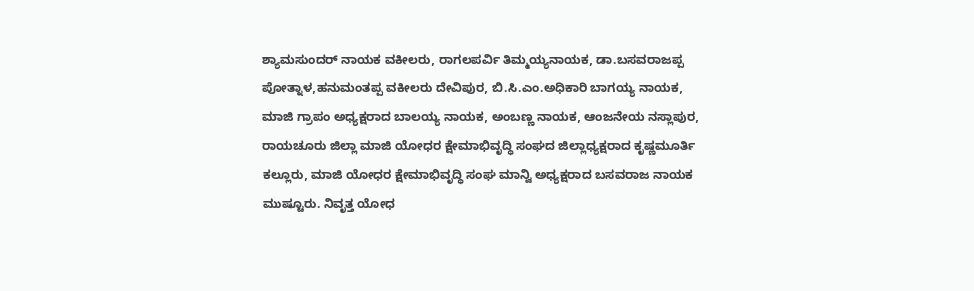ಶ್ಯಾಮಸುಂದರ್ ನಾಯಕ ವಕೀಲರು, ರಾಗಲಪರ್ವಿ ತಿಮ್ಮಯ್ಯನಾಯಕ, ಡಾ.ಬಸವರಾಜಪ್ಪ ಪೋತ್ನಾಳ,ಹನುಮಂತಪ್ಪ ವಕೀಲರು ದೇವಿಪುರ, ಬಿ.ಸಿ.ಎಂ.ಅಧಿಕಾರಿ ಬಾಗಯ್ಯ ನಾಯಕ, ಮಾಜಿ ಗ್ರಾಪಂ ಅಧ್ಯಕ್ಷರಾದ ಬಾಲಯ್ಯ ನಾಯಕ, ಅಂಬಣ್ಣ ನಾಯಕ, ಆಂಜನೇಯ ನಸ್ಲಾಪುರ, ರಾಯಚೂರು ಜಿಲ್ಲಾ ಮಾಜಿ ಯೋಧರ ಕ್ಷೇಮಾಭಿವೃದ್ಧಿ ಸಂಘದ ಜಿಲ್ಲಾಧ್ಯಕ್ಷರಾದ ಕೃಷ್ಣಮೂರ್ತಿ ಕಲ್ಲೂರು, ಮಾಜಿ ಯೋಧರ ಕ್ಷೇಮಾಭಿವೃದ್ಧಿ ಸಂಘ ಮಾನ್ವಿ ಅಧ್ಯಕ್ಷರಾದ ಬಸವರಾಜ ನಾಯಕ ಮುಷ್ಟೂರು. ನಿವೃತ್ತ ಯೋಧ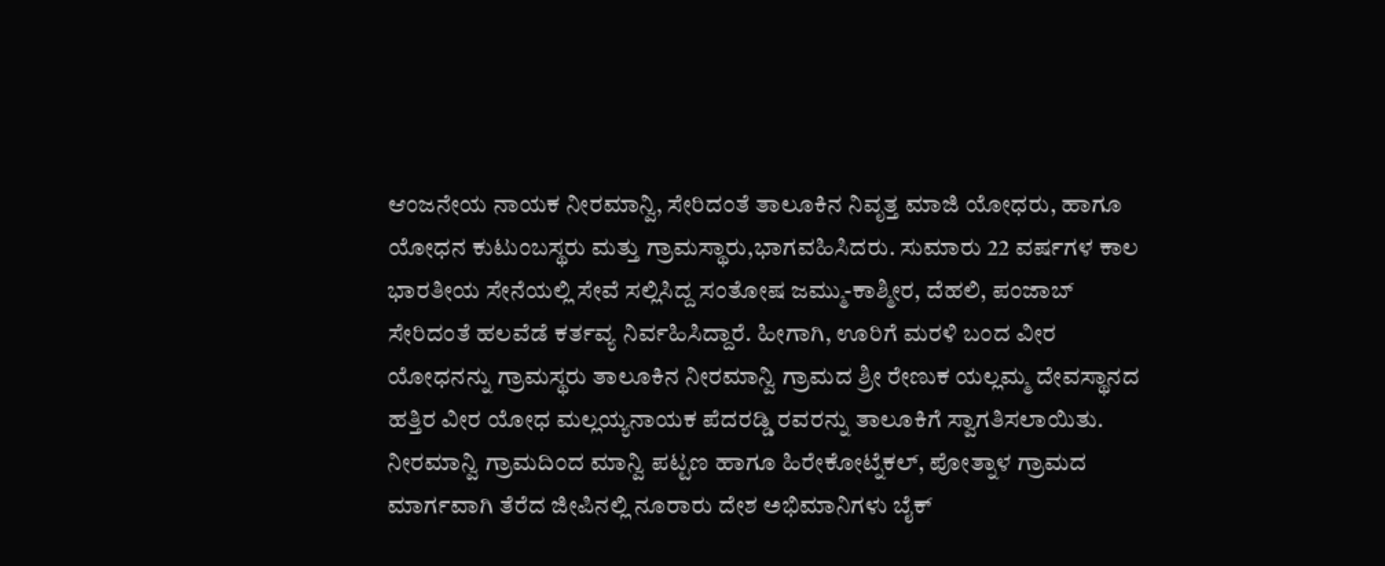ಆಂಜನೇಯ ನಾಯಕ ನೀರಮಾನ್ವಿ, ಸೇರಿದಂತೆ ತಾಲೂಕಿನ ನಿವೃತ್ತ ಮಾಜಿ ಯೋಧರು, ಹಾಗೂ ಯೋಧನ ಕುಟುಂಬಸ್ಥರು ಮತ್ತು ಗ್ರಾಮಸ್ಥಾರು,ಭಾಗವಹಿಸಿದರು. ಸುಮಾರು 22 ವರ್ಷಗಳ ಕಾಲ ಭಾರತೀಯ ಸೇನೆಯಲ್ಲಿ ಸೇವೆ ಸಲ್ಲಿಸಿದ್ದ ಸಂತೋಷ ಜಮ್ಮು-ಕಾಶ್ಮೀರ, ದೆಹಲಿ, ಪಂಜಾಬ್ ಸೇರಿದಂತೆ ಹಲವೆಡೆ ಕರ್ತವ್ಯ ನಿರ್ವಹಿಸಿದ್ದಾರೆ. ಹೀಗಾಗಿ, ಊರಿಗೆ ಮರಳಿ ಬಂದ ವೀರ ಯೋಧನನ್ನು ಗ್ರಾಮಸ್ಥರು ತಾಲೂಕಿನ ನೀರಮಾನ್ವಿ ಗ್ರಾಮದ ಶ್ರೀ ರೇಣುಕ ಯಲ್ಲಮ್ಮ ದೇವಸ್ಥಾನದ ಹತ್ತಿರ ವೀರ ಯೋಧ ಮಲ್ಲಯ್ಯನಾಯಕ ಪೆದರಡ್ಡಿ ರವರನ್ನು ತಾಲೂಕಿಗೆ ಸ್ವಾಗತಿಸಲಾಯಿತು. ನೀರಮಾನ್ವಿ ಗ್ರಾಮದಿಂದ ಮಾನ್ವಿ ಪಟ್ಟಣ ಹಾಗೂ ಹಿರೇಕೋಟ್ನೆಕಲ್, ಪೋತ್ನಾಳ ಗ್ರಾಮದ ಮಾರ್ಗವಾಗಿ ತೆರೆದ ಜೀಪಿನಲ್ಲಿ ನೂರಾರು ದೇಶ ಅಭಿಮಾನಿಗಳು ಬೈಕ್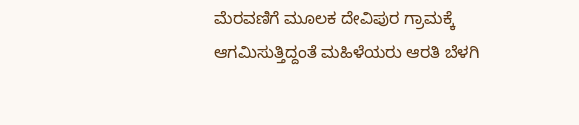ಮೆರವಣಿಗೆ ಮೂಲಕ ದೇವಿಪುರ ಗ್ರಾಮಕ್ಕೆ ಆಗಮಿಸುತ್ತಿದ್ದಂತೆ ಮಹಿಳೆಯರು ಆರತಿ ಬೆಳಗಿ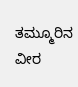ತಮ್ಮೂರಿನ ವೀರ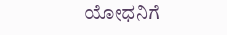ಯೋಧನಿಗೆ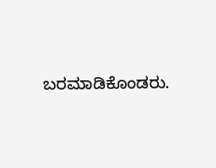ಬರಮಾಡಿಕೊಂಡರು.